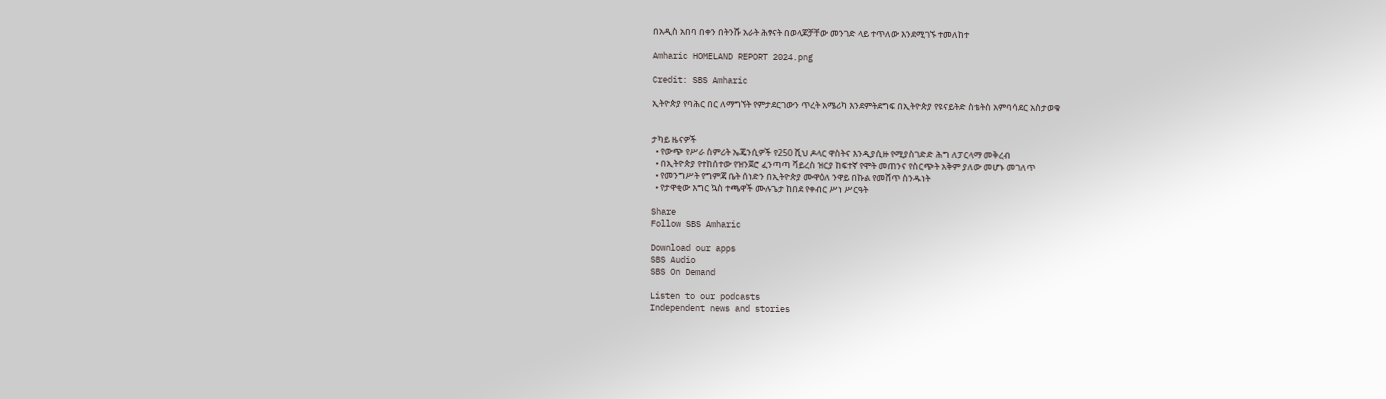በአዲስ አበባ በቀን በትንሹ አራት ሕፃናት በወላጆቻቸው መንገድ ላይ ተጥለው እንደሚገኙ ተመለከተ

Amharic HOMELAND REPORT 2024.png

Credit: SBS Amharic

ኢትዮጵያ የባሕር በር ለማግኘት የምታደርገውን ጥረት አሜሪካ እንደምትደግፍ በኢትዮጵያ የዩናይትድ ስቴትስ አምባሳደር አስታወቁ


ታካይ ዜናዎች
  • የውጭ የሥራ ስምሪት ኤጄንሲዎች የ250 ሺህ ዶላር ዋስትና እንዲያሲዙ የሚያስገድድ ሕግ ለፓርላማ መቅረብ
  • በኢትዮጵያ የተከሰተው የዝንጀሮ ፈንጣጣ ቫይረስ ዝርያ ከፍተኛ የሞት መጠንና የስርጭት አቅም ያለው መሆኑ መገለጥ
  • የመንግሥት የግምጃ ቤት ሰነድን በኢትዮጵያ ሙዋዕለ ንዋይ በኩል የመሸጥ ስንዱነት
  • የታዋቂው እግር ኳስ ተጫዋች ሙሉጌታ ከበደ የቀብር ሥነ ሥርዓት

Share
Follow SBS Amharic

Download our apps
SBS Audio
SBS On Demand

Listen to our podcasts
Independent news and stories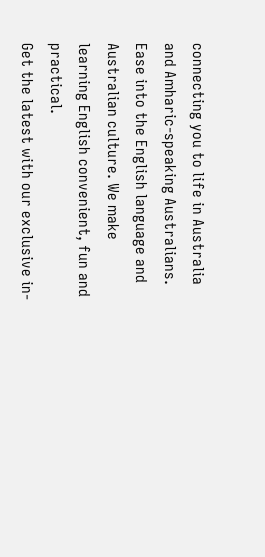connecting you to life in Australia and Amharic-speaking Australians.
Ease into the English language and Australian culture. We make learning English convenient, fun and practical.
Get the latest with our exclusive in-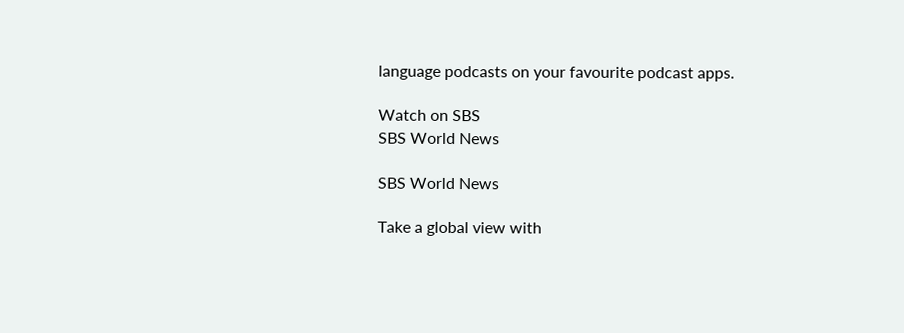language podcasts on your favourite podcast apps.

Watch on SBS
SBS World News

SBS World News

Take a global view with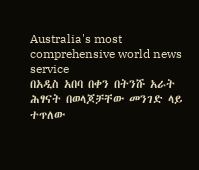Australia's most comprehensive world news service
በአዲስ አበባ በቀን በትንሹ አራት ሕፃናት በወላጆቻቸው መንገድ ላይ ተጥለው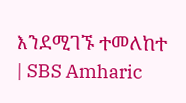እንደሚገኙ ተመለከተ | SBS Amharic